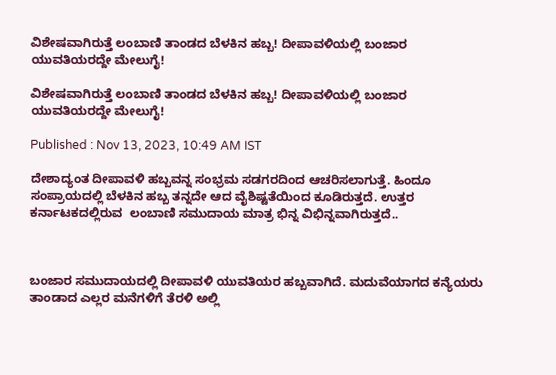ವಿಶೇಷವಾಗಿರುತ್ತೆ ಲಂಬಾಣಿ ತಾಂಡದ ಬೆಳಕಿನ ಹಬ್ಬ! ದೀಪಾವಳಿಯಲ್ಲಿ ಬಂಜಾರ ಯುವತಿಯರದ್ದೇ ಮೇಲುಗೈ!

ವಿಶೇಷವಾಗಿರುತ್ತೆ ಲಂಬಾಣಿ ತಾಂಡದ ಬೆಳಕಿನ ಹಬ್ಬ! ದೀಪಾವಳಿಯಲ್ಲಿ ಬಂಜಾರ ಯುವತಿಯರದ್ದೇ ಮೇಲುಗೈ!

Published : Nov 13, 2023, 10:49 AM IST

ದೇಶಾದ್ಯಂತ ದೀಪಾವಳಿ ಹಬ್ಬವನ್ನ ಸಂಭ್ರಮ ಸಡಗರದಿಂದ ಆಚರಿಸಲಾಗುತ್ತೆ. ಹಿಂದೂ ಸಂಪ್ರಾಯದಲ್ಲಿ ಬೆಳಕಿನ ಹಬ್ಬ ತನ್ನದೇ ಆದ ವೈಶಿಷ್ಟತೆಯಿಂದ ಕೂಡಿರುತ್ತದೆ. ಉತ್ತರ ಕರ್ನಾಟಕದಲ್ಲಿರುವ  ಲಂಬಾಣಿ ಸಮುದಾಯ ಮಾತ್ರ ಭಿನ್ನ ವಿಭಿನ್ನವಾಗಿರುತ್ತದೆ..



ಬಂಜಾರ ಸಮುದಾಯದಲ್ಲಿ ದೀಪಾವಳಿ ಯುವತಿಯರ ಹಬ್ಬವಾಗಿದೆ. ಮದುವೆಯಾಗದ ಕನ್ಯೆಯರು ತಾಂಡಾದ ಎಲ್ಲರ ಮನೆಗಳಿಗೆ ತೆರಳಿ ಅಲ್ಲಿ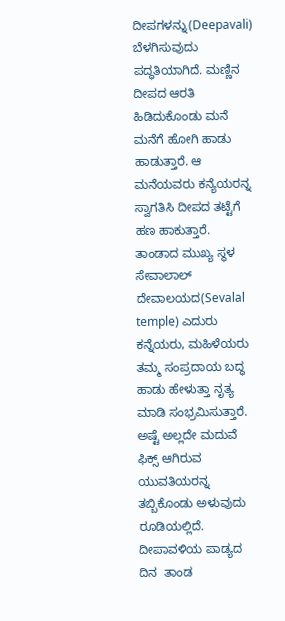ದೀಪಗಳನ್ನು(Deepavali) ಬೆಳಗಿಸುವುದು ಪದ್ಧತಿಯಾಗಿದೆ. ಮಣ್ಣಿನ ದೀಪದ ಆರತಿ ಹಿಡಿದುಕೊಂಡು ಮನೆ ಮನೆಗೆ ಹೋಗಿ ಹಾಡು ಹಾಡುತ್ತಾರೆ. ಆ ಮನೆಯವರು ಕನ್ಯೆಯರನ್ನ ಸ್ವಾಗತಿಸಿ ದೀಪದ ತಟ್ಟೆಗೆ  ಹಣ ಹಾಕುತ್ತಾರೆ. ತಾಂಡಾದ ಮುಖ್ಯ ಸ್ಥಳ ಸೇವಾಲಾಲ್ ದೇವಾಲಯದ(Sevalal temple) ಎದುರು ಕನ್ನೆಯರು, ಮಹಿಳೆಯರು ತಮ್ಮ ಸಂಪ್ರದಾಯ ಬದ್ಧ ಹಾಡು ಹೇಳುತ್ತಾ ನೃತ್ಯ ಮಾಡಿ ಸಂಭ್ರಮಿಸುತ್ತಾರೆ. ಅಷ್ಟೆ ಅಲ್ಲದೇ ಮದುವೆ ಫಿಕ್ಸ್ ಆಗಿರುವ  ಯುವತಿಯರನ್ನ ತಬ್ಬಿಕೊಂಡು ಅಳುವುದು  ರೂಡಿಯಲ್ಲಿದೆ. ದೀಪಾವಳಿಯ ಪಾಡ್ಯದ ದಿನ  ತಾಂಡ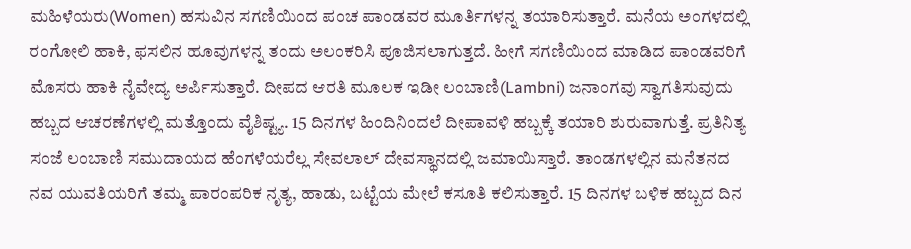ಮಹಿಳೆಯರು(Women) ಹಸುವಿನ ಸಗಣಿಯಿಂದ ಪಂಚ ಪಾಂಡವರ ಮೂರ್ತಿಗಳನ್ನ ತಯಾರಿಸುತ್ತಾರೆ. ಮನೆಯ ಅಂಗಳದಲ್ಲಿ ರಂಗೋಲಿ ಹಾಕಿ‌, ಫಸಲಿನ ಹೂವುಗಳನ್ನ ತಂದು ಅಲಂಕರಿಸಿ ಪೂಜಿಸಲಾಗುತ್ತದೆ. ಹೀಗೆ ಸಗಣಿಯಿಂದ‌ ಮಾಡಿದ ಪಾಂಡವರಿಗೆ  ಮೊಸರು ಹಾಕಿ ನೈವೇದ್ಯ ಅರ್ಪಿಸುತ್ತಾರೆ. ದೀಪದ ಆರತಿ‌ ಮೂಲಕ ಇಡೀ ಲಂಬಾಣಿ(Lambni) ಜನಾಂಗವು ಸ್ವಾಗತಿಸುವುದು ಹಬ್ಬದ ಆಚರಣೆಗಳಲ್ಲಿ ಮತ್ತೊಂದು ವೈಶಿಷ್ಟ್ಯ. 15 ದಿನಗಳ‌ ಹಿಂದಿನಿಂದಲೆ ದೀಪಾವಳಿ ಹಬ್ಬಕ್ಕೆ ತಯಾರಿ ಶುರುವಾಗುತ್ತೆ. ಪ್ರತಿನಿತ್ಯ ಸಂಜೆ ಲಂಬಾಣಿ‌ ಸಮುದಾಯದ ಹೆಂಗಳೆಯರೆಲ್ಲ ಸೇವಲಾಲ್ ದೇವಸ್ಥಾನದಲ್ಲಿ ಜಮಾಯಿಸ್ತಾರೆ. ತಾಂಡಗಳಲ್ಲಿನ ಮನೆತನದ ನವ ಯುವತಿಯರಿಗೆ ತಮ್ಮ ಪಾರಂಪರಿಕ ನೃತ್ಯ, ಹಾಡು, ಬಟ್ಟೆಯ ಮೇಲೆ ಕಸೂತಿ ಕಲಿಸುತ್ತಾರೆ. 15 ದಿನಗಳ ಬಳಿಕ ಹಬ್ಬದ ದಿನ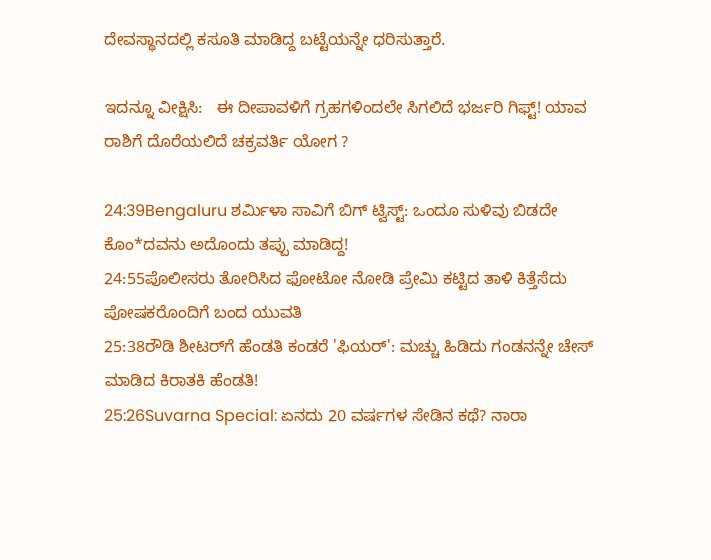ದೇವಸ್ಥಾನದಲ್ಲಿ ಕಸೂತಿ ಮಾಡಿದ್ದ ಬಟ್ಟೆಯನ್ನೇ ಧರಿಸುತ್ತಾರೆ.

ಇದನ್ನೂ ವೀಕ್ಷಿಸಿ:   ಈ ದೀಪಾವಳಿಗೆ ಗ್ರಹಗಳಿಂದಲೇ ಸಿಗಲಿದೆ ಭರ್ಜರಿ ಗಿಫ್ಟ್‌! ಯಾವ ರಾಶಿಗೆ ದೊರೆಯಲಿದೆ ಚಕ್ರವರ್ತಿ ಯೋಗ ?

24:39Bengaluru ಶರ್ಮಿಳಾ ಸಾವಿಗೆ ಬಿಗ್ ಟ್ವಿಸ್ಟ್: ಒಂದೂ ಸುಳಿವು ಬಿಡದೇ ಕೊಂ*ದವನು ಅದೊಂದು ತಪ್ಪು ಮಾಡಿದ್ದ!
24:55ಪೊಲೀಸರು ತೋರಿಸಿದ ಫೋಟೋ ನೋಡಿ ಪ್ರೇಮಿ ಕಟ್ಟಿದ ತಾಳಿ ಕಿತ್ತೆಸೆದು ಪೋಷಕರೊಂದಿಗೆ ಬಂದ ಯುವತಿ
25:38ರೌಡಿ ಶೀಟರ್‌ಗೆ ಹೆಂಡತಿ ಕಂಡರೆ 'ಫಿಯರ್': ಮಚ್ಚು ಹಿಡಿದು ಗಂಡನನ್ನೇ ಚೇಸ್ ಮಾಡಿದ ಕಿರಾತಕಿ ಹೆಂಡತಿ!
25:26Suvarna Special: ಏನದು 20 ವರ್ಷಗಳ ಸೇಡಿನ ಕಥೆ? ನಾರಾ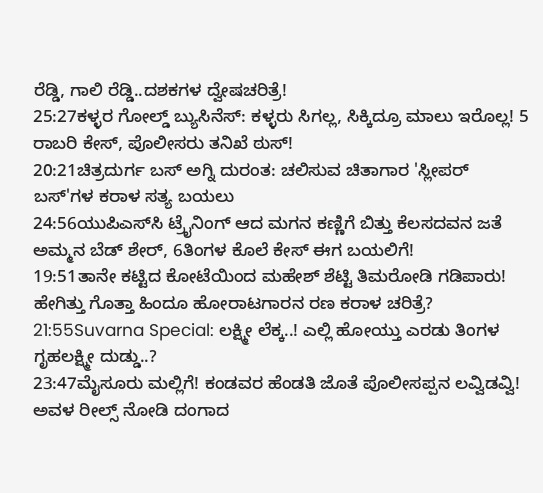ರೆಡ್ಡಿ, ಗಾಲಿ ರೆಡ್ಡಿ..ದಶಕಗಳ ದ್ವೇಷಚರಿತ್ರೆ!
25:27ಕಳ್ಳರ ಗೋಲ್ಡ್ ಬ್ಯುಸಿನೆಸ್: ಕಳ್ಳರು ಸಿಗಲ್ಲ, ಸಿಕ್ಕಿದ್ರೂ ಮಾಲು ಇರೊಲ್ಲ! 5 ರಾಬರಿ ಕೇಸ್, ಪೊಲೀಸರು ತನಿಖೆ ಠುಸ್!
20:21ಚಿತ್ರದುರ್ಗ ಬಸ್ ಅಗ್ನಿ ದುರಂತ: ಚಲಿಸುವ ಚಿತಾಗಾರ 'ಸ್ಲೀಪರ್ ಬಸ್‌'ಗಳ ಕರಾಳ ಸತ್ಯ ಬಯಲು
24:56ಯುಪಿಎಸ್‌ಸಿ ಟ್ರೈನಿಂಗ್ ಆದ ಮಗನ ಕಣ್ಣಿಗೆ ಬಿತ್ತು ಕೆಲಸದವನ ಜತೆ ಅಮ್ಮನ ಬೆಡ್‌ ಶೇರ್, 6ತಿಂಗಳ ಕೊಲೆ ಕೇಸ್ ಈಗ ಬಯಲಿಗೆ!
19:51ತಾನೇ ಕಟ್ಟಿದ ಕೋಟೆಯಿಂದ ಮಹೇಶ್ ಶೆಟ್ಟಿ ತಿಮರೋಡಿ ಗಡಿಪಾರು! ಹೇಗಿತ್ತು ಗೊತ್ತಾ ಹಿಂದೂ ಹೋರಾಟಗಾರನ ರಣ ಕರಾಳ ಚರಿತ್ರೆ?
21:55Suvarna Special: ಲಕ್ಷ್ಮೀ ಲೆಕ್ಕ..! ಎಲ್ಲಿ ಹೋಯ್ತು ಎರಡು ತಿಂಗಳ ಗೃಹಲಕ್ಷ್ಮೀ ದುಡ್ಡು..?
23:47ಮೈಸೂರು ಮಲ್ಲಿಗೆ! ಕಂಡವರ ಹೆಂಡತಿ ಜೊತೆ ಪೊಲೀಸಪ್ಪನ ಲವ್ವಿಡವ್ವಿ! ಅವಳ ರೀಲ್ಸ್ ನೋಡಿ ದಂಗಾದ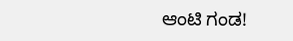ಆಂಟಿ ಗಂಡ!